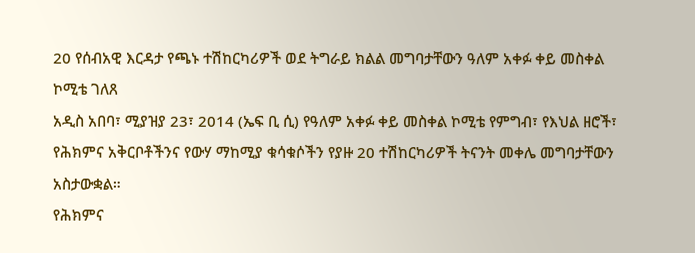20 የሰብአዊ እርዳታ የጫኑ ተሽከርካሪዎች ወደ ትግራይ ክልል መግባታቸውን ዓለም አቀፉ ቀይ መስቀል ኮሚቴ ገለጸ
አዲስ አበባ፣ ሚያዝያ 23፣ 2014 (ኤፍ ቢ ሲ) የዓለም አቀፉ ቀይ መስቀል ኮሚቴ የምግብ፣ የእህል ዘሮች፣ የሕክምና አቅርቦቶችንና የውሃ ማከሚያ ቁሳቁሶችን የያዙ 20 ተሽከርካሪዎች ትናንት መቀሌ መግባታቸውን አስታውቋል።
የሕክምና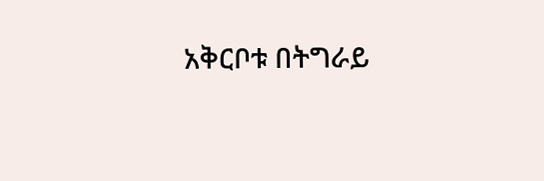አቅርቦቱ በትግራይ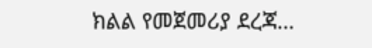ክልል የመጀመሪያ ደረጃ…